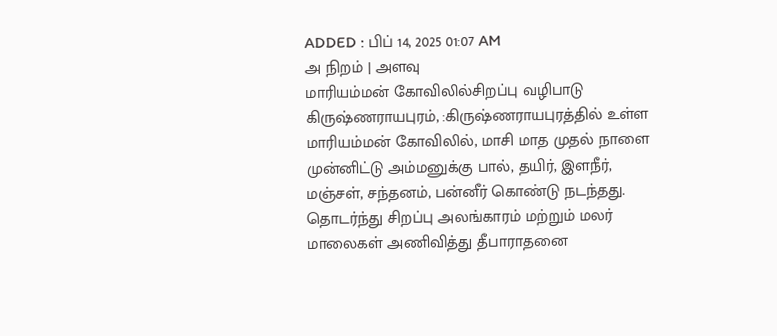ADDED : பிப் 14, 2025 01:07 AM
அ நிறம் | அளவு
மாரியம்மன் கோவிலில்சிறப்பு வழிபாடு
கிருஷ்ணராயபுரம், :கிருஷ்ணராயபுரத்தில் உள்ள மாரியம்மன் கோவிலில், மாசி மாத முதல் நாளை முன்னிட்டு அம்மனுக்கு பால், தயிர், இளநீர், மஞ்சள், சந்தனம், பன்னீர் கொண்டு நடந்தது. தொடர்ந்து சிறப்பு அலங்காரம் மற்றும் மலர் மாலைகள் அணிவித்து தீபாராதனை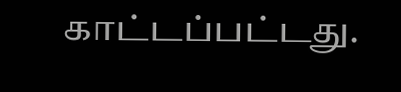காட்டப்பட்டது.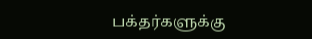பக்தர்களுக்கு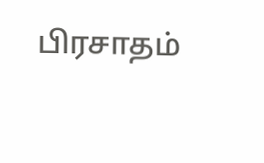பிரசாதம்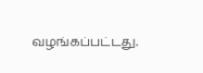வழங்கப்பட்டது.